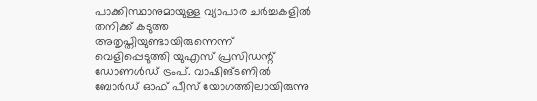പാക്കിസ്ഥാനുമായുള്ള വ്യാപാര ചർച്ചകളിൽ തനിക്ക് കടുത്ത അതൃപ്തിയുണ്ടായിരുന്നെന്ന് വെളിപ്പെടുത്തി യുഎസ് പ്രസിഡന്റ് ഡോണൾഡ് ട്രംപ്. വാഷിങ്ടണിൽ ബോർഡ് ഓഫ് പീസ് യോഗത്തിലായിരുന്നു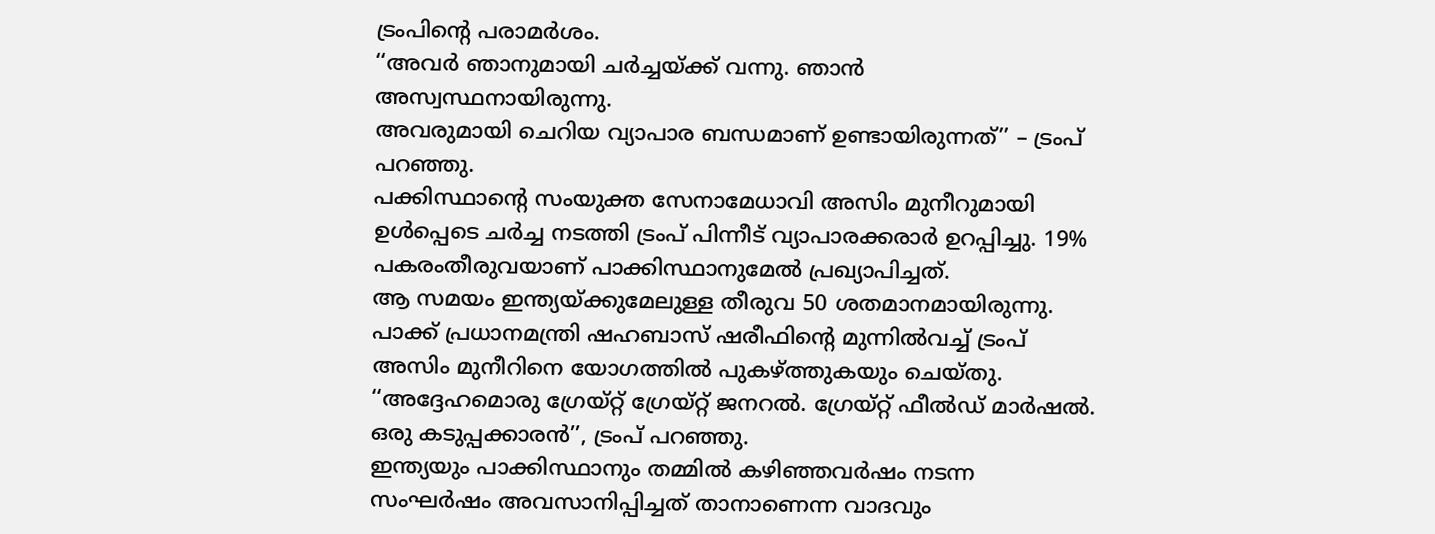ട്രംപിന്റെ പരാമർശം.
‘‘അവർ ഞാനുമായി ചർച്ചയ്ക്ക് വന്നു. ഞാൻ അസ്വസ്ഥനായിരുന്നു.
അവരുമായി ചെറിയ വ്യാപാര ബന്ധമാണ് ഉണ്ടായിരുന്നത്’’ – ട്രംപ് പറഞ്ഞു.
പക്കിസ്ഥാന്റെ സംയുക്ത സേനാമേധാവി അസിം മുനീറുമായി ഉൾപ്പെടെ ചർച്ച നടത്തി ട്രംപ് പിന്നീട് വ്യാപാരക്കരാർ ഉറപ്പിച്ചു. 19% പകരംതീരുവയാണ് പാക്കിസ്ഥാനുമേൽ പ്രഖ്യാപിച്ചത്.
ആ സമയം ഇന്ത്യയ്ക്കുമേലുള്ള തീരുവ 50 ശതമാനമായിരുന്നു. പാക്ക് പ്രധാനമന്ത്രി ഷഹബാസ് ഷരീഫിന്റെ മുന്നിൽവച്ച് ട്രംപ് അസിം മുനീറിനെ യോഗത്തിൽ പുകഴ്ത്തുകയും ചെയ്തു.
‘‘അദ്ദേഹമൊരു ഗ്രേയ്റ്റ് ഗ്രേയ്റ്റ് ജനറൽ. ഗ്രേയ്റ്റ് ഫീൽഡ് മാർഷൽ.
ഒരു കടുപ്പക്കാരൻ’’, ട്രംപ് പറഞ്ഞു.
ഇന്ത്യയും പാക്കിസ്ഥാനും തമ്മിൽ കഴിഞ്ഞവർഷം നടന്ന സംഘർഷം അവസാനിപ്പിച്ചത് താനാണെന്ന വാദവും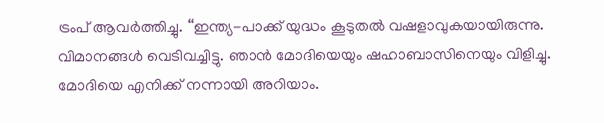ട്രംപ് ആവർത്തിച്ചു. ‘‘ഇന്ത്യ-പാക്ക് യുദ്ധം കൂടുതൽ വഷളാവുകയായിരുന്നു.
വിമാനങ്ങൾ വെടിവച്ചിട്ടു. ഞാൻ മോദിയെയും ഷഹാബാസിനെയും വിളിച്ചു.
മോദിയെ എനിക്ക് നന്നായി അറിയാം.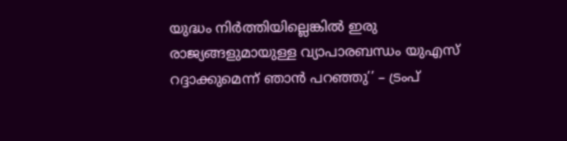യുദ്ധം നിർത്തിയില്ലെങ്കിൽ ഇരു രാജ്യങ്ങളുമായുള്ള വ്യാപാരബന്ധം യുഎസ് റദ്ദാക്കുമെന്ന് ഞാൻ പറഞ്ഞു’’ – ട്രംപ്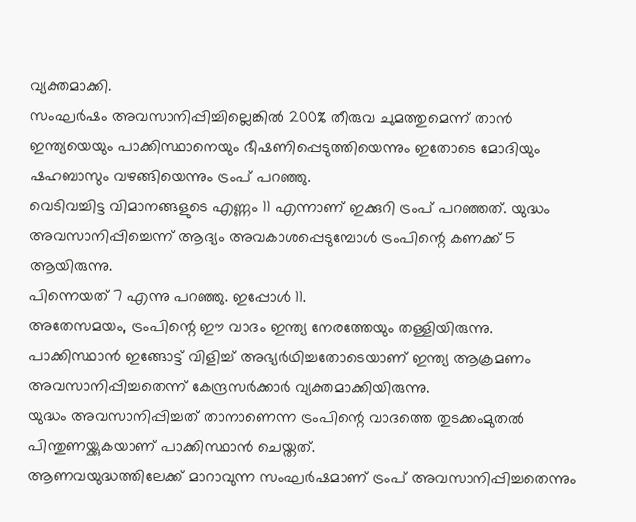വ്യക്തമാക്കി.
സംഘർഷം അവസാനിപ്പിച്ചില്ലെങ്കിൽ 200% തീരുവ ചുമത്തുമെന്ന് താൻ ഇന്ത്യയെയും പാക്കിസ്ഥാനെയും ഭീഷണിപ്പെടുത്തിയെന്നും ഇതോടെ മോദിയും ഷഹബാസും വഴങ്ങിയെന്നും ട്രംപ് പറഞ്ഞു.
വെടിവച്ചിട്ട വിമാനങ്ങളുടെ എണ്ണം 11 എന്നാണ് ഇക്കുറി ട്രംപ് പറഞ്ഞത്. യുദ്ധം അവസാനിപ്പിച്ചെന്ന് ആദ്യം അവകാശപ്പെടുമ്പോൾ ട്രംപിന്റെ കണക്ക് 5 ആയിരുന്നു.
പിന്നെയത് 7 എന്നു പറഞ്ഞു. ഇപ്പോൾ 11.
അതേസമയം, ട്രംപിന്റെ ഈ വാദം ഇന്ത്യ നേരത്തേയും തള്ളിയിരുന്നു. പാക്കിസ്ഥാൻ ഇങ്ങോട്ട് വിളിച്ച് അഭ്യർഥിച്ചതോടെയാണ് ഇന്ത്യ ആക്രമണം അവസാനിപ്പിച്ചതെന്ന് കേന്ദ്രസർക്കാർ വ്യക്തമാക്കിയിരുന്നു.
യുദ്ധം അവസാനിപ്പിച്ചത് താനാണെന്ന ട്രംപിന്റെ വാദത്തെ തുടക്കംമുതൽ പിന്തുണയ്ക്കുകയാണ് പാക്കിസ്ഥാൻ ചെയ്തത്.
ആണവയുദ്ധത്തിലേക്ക് മാറാവുന്ന സംഘർഷമാണ് ട്രംപ് അവസാനിപ്പിച്ചതെന്നും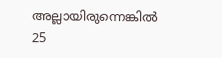അല്ലായിരുന്നെങ്കിൽ 25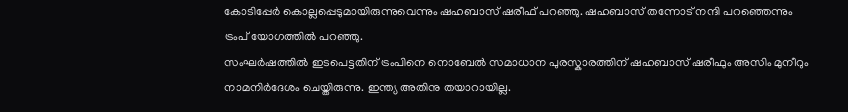കോടിപ്പേർ കൊല്ലപ്പെടുമായിരുന്നുവെന്നും ഷഹബാസ് ഷരീഫ് പറഞ്ഞു. ഷഹബാസ് തന്നോട് നന്ദി പറഞ്ഞെന്നും ട്രംപ് യോഗത്തിൽ പറഞ്ഞു.
സംഘർഷത്തിൽ ഇടപെട്ടതിന് ട്രംപിനെ നൊബേൽ സമാധാന പുരസ്കാരത്തിന് ഷഹബാസ് ഷരീഫും അസിം മുനീറും നാമനിർദേശം ചെയ്തിരുന്നു. ഇന്ത്യ അതിനു തയാറായില്ല.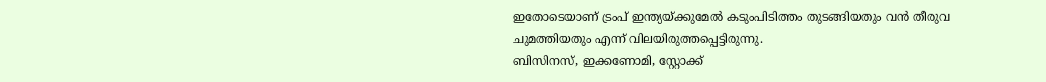ഇതോടെയാണ് ട്രംപ് ഇന്ത്യയ്ക്കുമേൽ കടുംപിടിത്തം തുടങ്ങിയതും വൻ തീരുവ ചുമത്തിയതും എന്ന് വിലയിരുത്തപ്പെട്ടിരുന്നു.
ബിസിനസ്, ഇക്കണോമി, സ്റ്റോക്ക്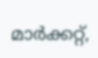മാർക്കറ്റ്,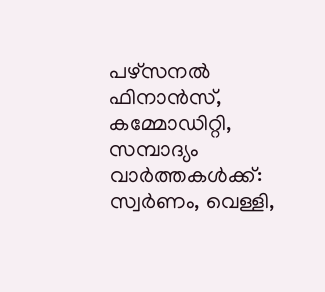പഴ്സനൽ ഫിനാൻസ്, കമ്മോഡിറ്റി, സമ്പാദ്യം വാർത്തകൾക്ക്:
സ്വർണം, വെള്ളി,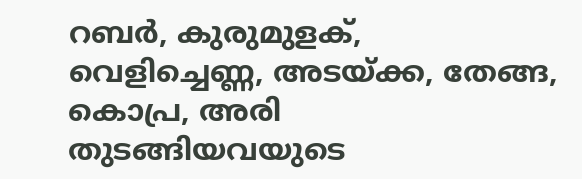റബർ, കുരുമുളക്, വെളിച്ചെണ്ണ, അടയ്ക്ക, തേങ്ങ, കൊപ്ര, അരി തുടങ്ങിയവയുടെ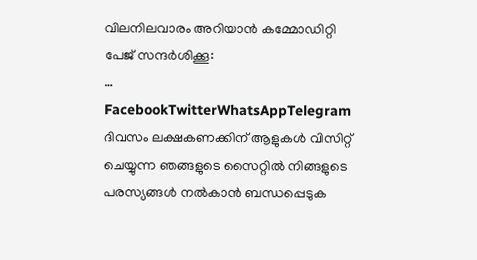വിലനിലവാരം അറിയാൻ കമ്മോഡിറ്റി പേജ് സന്ദർശിക്കൂ:
…
FacebookTwitterWhatsAppTelegram
ദിവസം ലക്ഷകണക്കിന് ആളുകൾ വിസിറ്റ് ചെയ്യുന്ന ഞങ്ങളുടെ സൈറ്റിൽ നിങ്ങളുടെ പരസ്യങ്ങൾ നൽകാൻ ബന്ധപ്പെടുക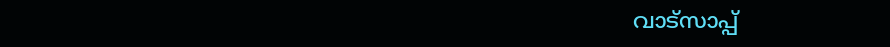വാട്സാപ്പ്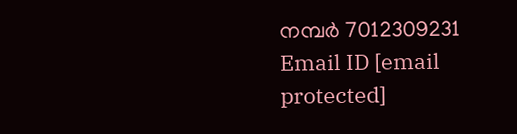നമ്പർ 7012309231 Email ID [email protected]